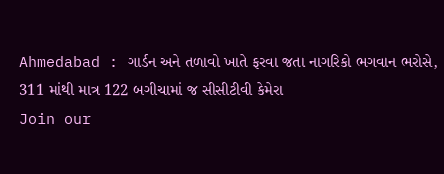Ahmedabad : ગાર્ડન અને તળાવો ખાતે ફરવા જતા નાગરિકો ભગવાન ભરોસે, 311 માંથી માત્ર 122 બગીચામાં જ સીસીટીવી કેમેરા
Join our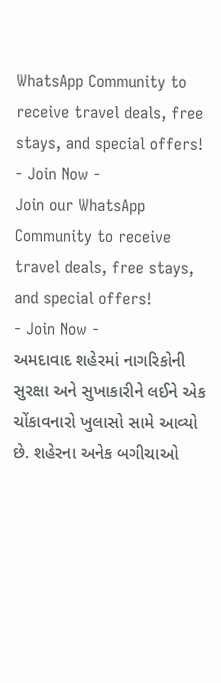WhatsApp Community to receive travel deals, free stays, and special offers!
- Join Now -
Join our WhatsApp Community to receive travel deals, free stays, and special offers!
- Join Now -
અમદાવાદ શહેરમાં નાગરિકોની સુરક્ષા અને સુખાકારીને લઈને એક ચોંકાવનારો ખુલાસો સામે આવ્યો છે. શહેરના અનેક બગીચાઓ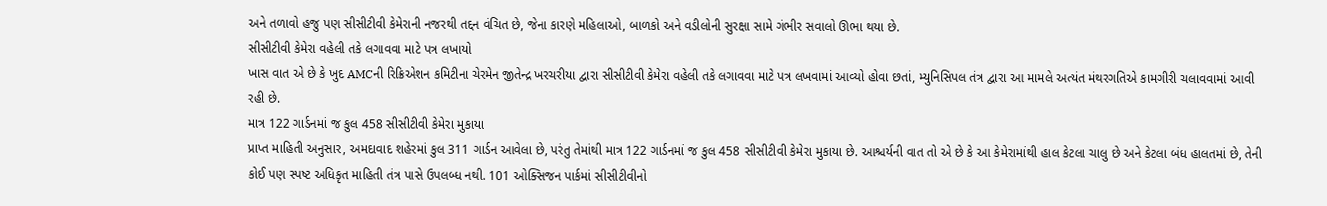અને તળાવો હજુ પણ સીસીટીવી કેમેરાની નજરથી તદ્દન વંચિત છે, જેના કારણે મહિલાઓ, બાળકો અને વડીલોની સુરક્ષા સામે ગંભીર સવાલો ઊભા થયા છે.
સીસીટીવી કેમેરા વહેલી તકે લગાવવા માટે પત્ર લખાયો
ખાસ વાત એ છે કે ખુદ AMCની રિક્રિએશન કમિટીના ચેરમેન જીતેન્દ્ર ખરચરીયા દ્વારા સીસીટીવી કેમેરા વહેલી તકે લગાવવા માટે પત્ર લખવામાં આવ્યો હોવા છતાં, મ્યુનિસિપલ તંત્ર દ્વારા આ મામલે અત્યંત મંથરગતિએ કામગીરી ચલાવવામાં આવી રહી છે.
માત્ર 122 ગાર્ડનમાં જ કુલ 458 સીસીટીવી કેમેરા મુકાયા
પ્રાપ્ત માહિતી અનુસાર, અમદાવાદ શહેરમાં કુલ 311 ગાર્ડન આવેલા છે, પરંતુ તેમાંથી માત્ર 122 ગાર્ડનમાં જ કુલ 458 સીસીટીવી કેમેરા મુકાયા છે. આશ્ચર્યની વાત તો એ છે કે આ કેમેરામાંથી હાલ કેટલા ચાલુ છે અને કેટલા બંધ હાલતમાં છે, તેની કોઈ પણ સ્પષ્ટ અધિકૃત માહિતી તંત્ર પાસે ઉપલબ્ધ નથી. 101 ઓક્સિજન પાર્કમાં સીસીટીવીનો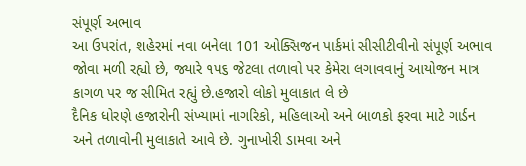સંપૂર્ણ અભાવ
આ ઉપરાંત, શહેરમાં નવા બનેલા 101 ઓક્સિજન પાર્કમાં સીસીટીવીનો સંપૂર્ણ અભાવ જોવા મળી રહ્યો છે, જ્યારે ૧૫૬ જેટલા તળાવો પર કેમેરા લગાવવાનું આયોજન માત્ર કાગળ પર જ સીમિત રહ્યું છે.હજારો લોકો મુલાકાત લે છે
દૈનિક ધોરણે હજારોની સંખ્યામાં નાગરિકો, મહિલાઓ અને બાળકો ફરવા માટે ગાર્ડન અને તળાવોની મુલાકાતે આવે છે. ગુનાખોરી ડામવા અને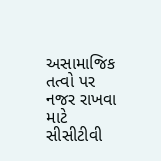અસામાજિક તત્વો પર નજર રાખવા માટે સીસીટીવી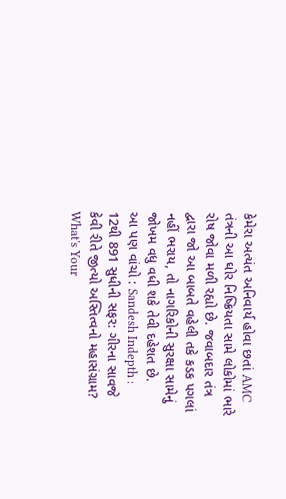કેમેરા અત્યંત અનિવાર્ય હોવા છતાં AMC તંત્રની આ ઘોર નિષ્ક્રિયતા સામે લોકોમાં ભારે રોષ જોવા મળી રહ્યો છે. જવાબદાર તંત્ર દ્વારા જો આ બાબતે વહેલી તકે કડક પગલાં નહીં ભરાય, તો નાગરિકોની સુરક્ષા સામેનું જોખમ વધુ વધી શકે તેવી દહેશત છે.
આ પણ વાંચો : Sandesh Indepth : 12થી 891 સુધીની સફર: ગીરના સાવજે કેવી રીતે જીત્યો અસ્તિત્વનો મહાસંગ્રામ?
What's Your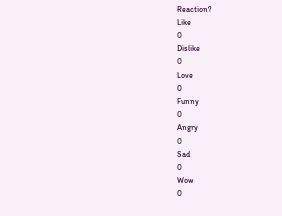Reaction?
Like
0
Dislike
0
Love
0
Funny
0
Angry
0
Sad
0
Wow
0